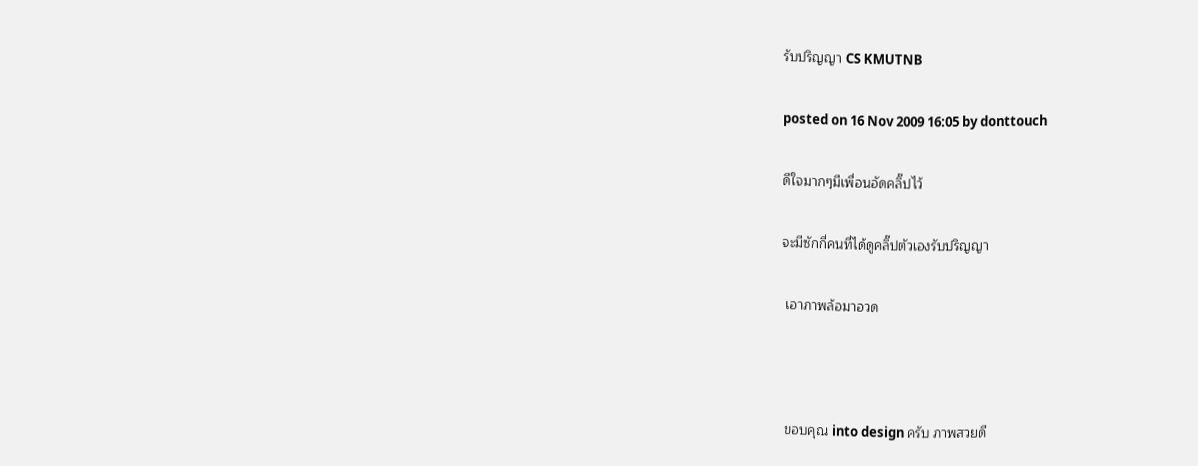รับปริญญา CS KMUTNB

posted on 16 Nov 2009 16:05 by donttouch

ดีใจมากๆมีเพื่อนอัดคลิ๊ปไว้

จะมีซักกี่คนที่ได้ดูคลิ๊ปตัวเองรับปริญญา

 เอาภาพล้อมาอวด



 ขอบคุณ into design ครับ ภาพสวยดี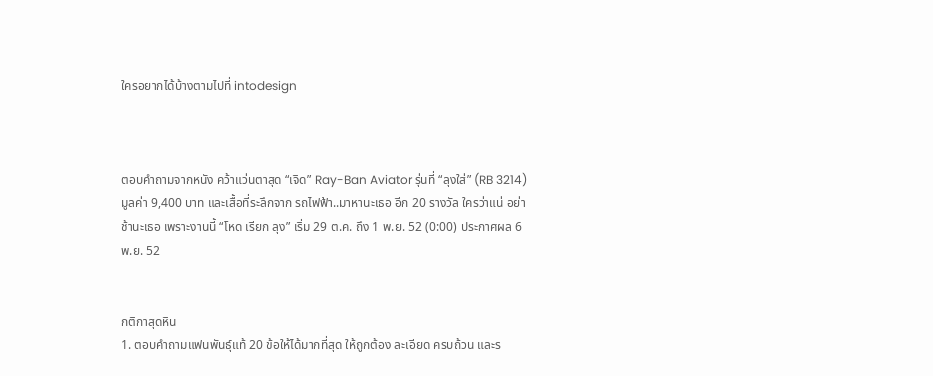ใครอยากได้บ้างตามไปที่ intodesign



ตอบคำถามจากหนัง คว้าแว่นตาสุด “เจิด” Ray-Ban Aviator รุ่นที่ “ลุงใส่” (RB 3214) มูลค่า 9,400 บาท และเสื้อที่ระลึกจาก รถไฟฟ้า..มาหานะเธอ อีก 20 รางวัล ใครว่าแน่ อย่าช้านะเธอ เพราะงานนี้ “โหด เรียก ลุง” เริ่ม 29 ต.ค. ถึง 1 พ.ย. 52 (0:00) ประกาศผล 6 พ.ย. 52


กติกาสุดหิน
1. ตอบคำถามแฟนพันธุ์แท้ 20 ข้อให้ได้มากที่สุด ให้ถูกต้อง ละเอียด ครบถ้วน และร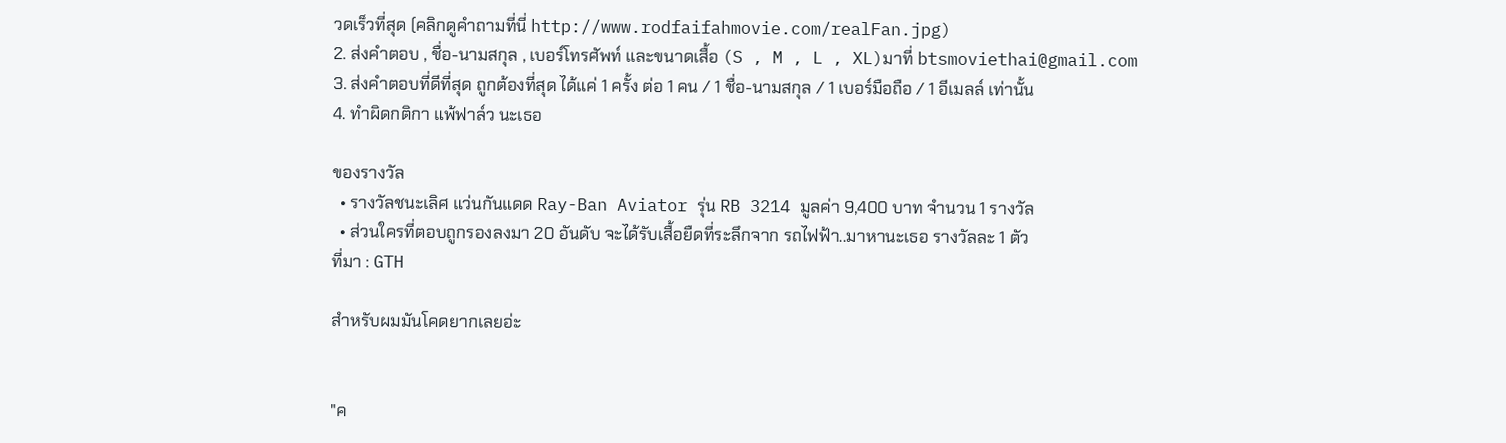วดเร็วที่สุด (คลิกดูคำถามที่นี่ http://www.rodfaifahmovie.com/realFan.jpg)
2. ส่งคำตอบ , ชื่อ-นามสกุล , เบอร์โทรศัพท์ และขนาดเสื้อ (S , M , L , XL)มาที่ btsmoviethai@gmail.com
3. ส่งคำตอบที่ดีที่สุด ถูกต้องที่สุด ได้แค่ 1 ครั้ง ต่อ 1 คน / 1 ชื่อ-นามสกุล / 1 เบอร์มือถือ / 1 อีเมลล์ เท่านั้น
4. ทำผิดกติกา แพ้ฟาล์ว นะเธอ

ของรางวัล
  • รางวัลชนะเลิศ แว่นกันแดด Ray-Ban Aviator รุ่น RB 3214 มูลค่า 9,400 บาท จำนวน 1 รางวัล
  • ส่วนใครที่ตอบถูกรองลงมา 20 อันดับ จะได้รับเสื้อยืดที่ระลึกจาก รถไฟฟ้า..มาหานะเธอ รางวัลละ 1 ตัว
ที่มา : GTH

สำหรับผมมันโคดยากเลยอ่ะ


"ค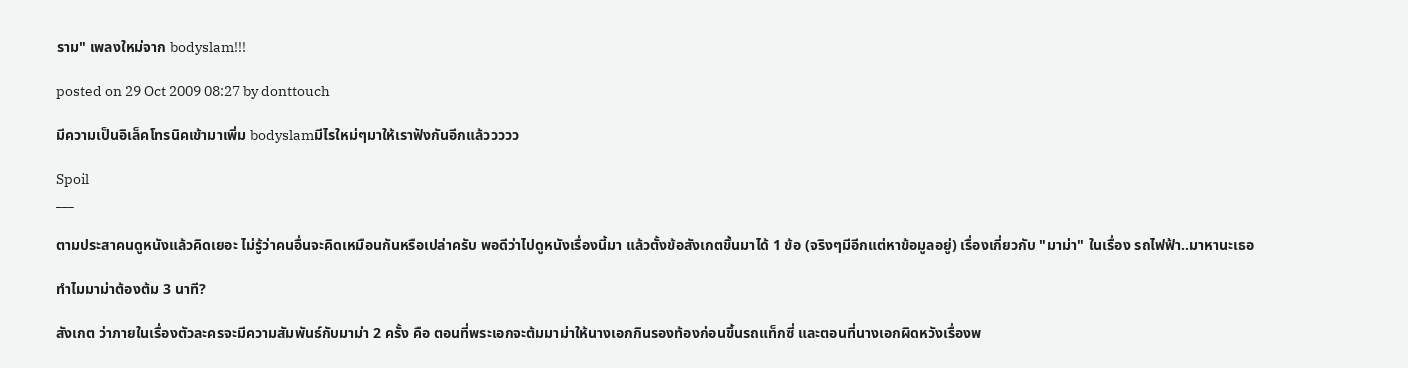ราม" เพลงใหม่จาก bodyslam!!!

posted on 29 Oct 2009 08:27 by donttouch

มีความเป็นอิเล็คโทรนิคเข้ามาเพิ่ม bodyslamมีไรใหม่ๆมาให้เราฟังกันอีกแล้ววววว

Spoil
___

ตามประสาคนดูหนังแล้วคิดเยอะ ไม่รู้ว่าคนอื่นจะคิดเหมือนกันหรือเปล่าครับ พอดีว่าไปดูหนังเรื่องนี้มา แล้วตั้งข้อสังเกตขึ้นมาได้ 1 ข้อ (จริงๆมีอีกแต่หาข้อมูลอยู่) เรื่องเกี่ยวกับ "มาม่า" ในเรื่อง รถไฟฟ้า..มาหานะเธอ

ทำไมมาม่าต้องต้ม 3 นาที?

สังเกต ว่าภายในเรื่องตัวละครจะมีความสัมพันธ์กับมาม่า 2 ครั้ง คือ ตอนที่พระเอกจะต้มมาม่าให้นางเอกกินรองท้องก่อนขึ้นรถแท็กซี่ และตอนที่นางเอกผิดหวังเรื่องพ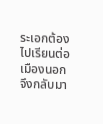ระเอกต้องไปเรียนต่อเมืองนอก จึงกลับมา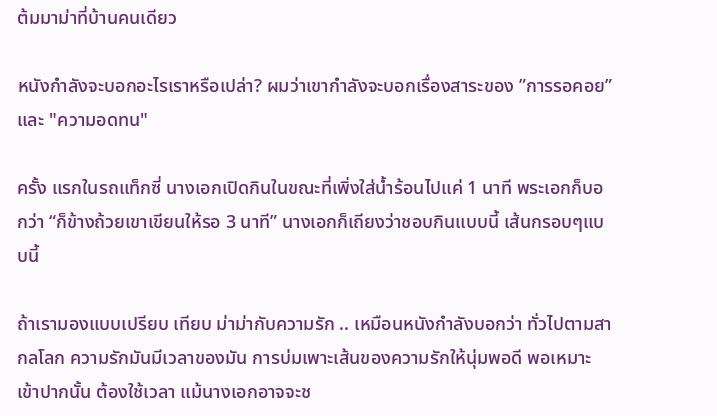ต้มมาม่าที่บ้านคนเดียว

หนังกำลังจะบอกอะไรเราหรือเปล่า? ผมว่าเขากำลังจะบอกเรื่องสาระของ ”การรอคอย” และ "ความอดทน"

ครั้ง แรกในรถแท็กซี่ นางเอกเปิดกินในขณะที่เพิ่งใส่น้ำร้อนไปแค่ 1 นาที พระเอกก็บอกว่า “ก็ข้างถ้วยเขาเขียนให้รอ 3 นาที” นางเอกก็เถียงว่าชอบกินแบบนี้ เส้นกรอบๆแบบนี้

ถ้าเรามองแบบเปรียบ เทียบ ม่าม่ากับความรัก .. เหมือนหนังกำลังบอกว่า ทั่วไปตามสากลโลก ความรักมันมีเวลาของมัน การบ่มเพาะเส้นของความรักให้นุ่มพอดี พอเหมาะเข้าปากนั้น ต้องใช้เวลา แม้นางเอกอาจจะช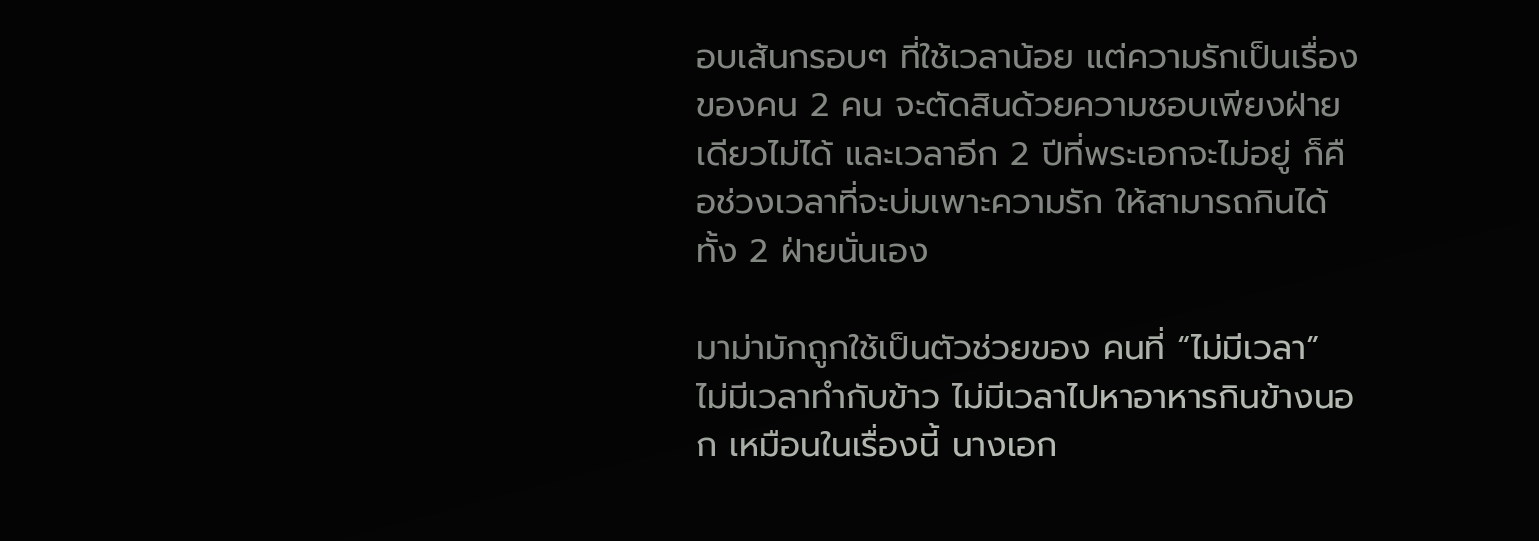อบเส้นกรอบๆ ที่ใช้เวลาน้อย แต่ความรักเป็นเรื่องของคน 2 คน จะตัดสินด้วยความชอบเพียงฝ่ายเดียวไม่ได้ และเวลาอีก 2 ปีที่พระเอกจะไม่อยู่ ก็คือช่วงเวลาที่จะบ่มเพาะความรัก ให้สามารถกินได้ทั้ง 2 ฝ่ายนั่นเอง

มาม่ามักถูกใช้เป็นตัวช่วยของ คนที่ “ไม่มีเวลา” ไม่มีเวลาทำกับข้าว ไม่มีเวลาไปหาอาหารกินข้างนอก เหมือนในเรื่องนี้ นางเอก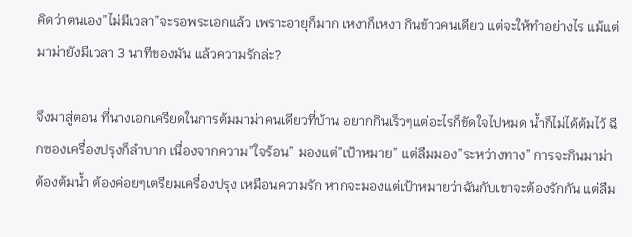คิดว่าตนเอง”ไม่มีเวลา”จะรอพระเอกแล้ว เพราะอายุก็มาก เหงาก็เหงา กินข้าวคนเดียว แต่จะให้ทำอย่างไร แม้แต่มาม่ายังมีเวลา 3 นาทีของมัน แล้วความรักล่ะ?

จึงมาสู่ตอน ที่นางเอกเครียดในการต้มมาม่าคนเดียวที่บ้าน อยากกินเร็วๆแต่อะไรก็ขัดใจไปหมด น้ำก็ไม่ได้ต้มไว้ ฉีกซองเครื่องปรุงก็ลำบาก เนื่องจากความ”ใจร้อน” มองแต่”เป้าหมาย” แต่ลืมมอง”ระหว่างทาง” การจะกินมาม่า ต้องต้มน้ำ ต้องค่อยๆเตรียมเครื่องปรุง เหมือนความรัก หากจะมองแต่เป้าหมายว่าฉันกับเขาจะต้องรักกัน แต่ลืม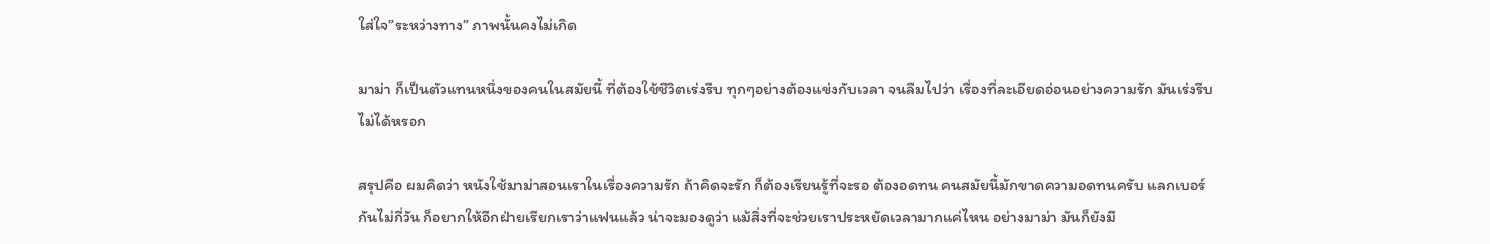ใส่ใจ”ระหว่างทาง” ภาพนั้นคงไม่เกิด

มาม่า ก็เป็นตัวแทนหนึ่งของคนในสมัยนี้ ที่ต้องใช้ชีวิตเร่งรีบ ทุกๆอย่างต้องแข่งกับเวลา จนลืมไปว่า เรื่องที่ละเอียดอ่อนอย่างความรัก มันเร่งรีบไม่ได้หรอก

สรุปคือ ผมคิดว่า หนังใช้มาม่าสอนเราในเรื่องความรัก ถ้าคิดจะรัก ก็ต้องเรียนรู้ที่จะรอ ต้องอดทน คนสมัยนี้มักขาดความอดทนครับ แลกเบอร์กันไม่กี่วัน ก็อยากให้อีกฝ่ายเรียกเราว่าแฟนแล้ว น่าจะมองดูว่า แม้สิ่งที่จะช่วยเราประหยัดเวลามากแค่ไหน อย่างมาม่า มันก็ยังมี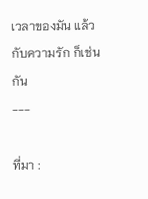เวลาของมัน แล้วกับความรัก ก็เช่นกัน
---

ที่มา :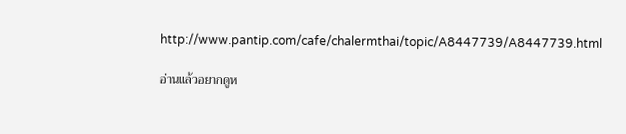http://www.pantip.com/cafe/chalermthai/topic/A8447739/A8447739.html

อ่านแล้วอยากดูห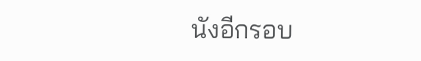นังอีกรอบ